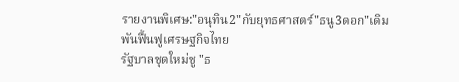รายงานพิเศษ:"อนุทิน2"กับยุทธศาสตร์"ธนู3ดอก"เดิมพันฟื้นฟูเศรษฐกิจไทย
รัฐบาลชุดใหม่ชู "ธ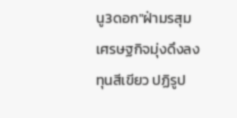นู3ดอก"ฝ่ามรสุมเศรษฐกิจมุ่งดึงลงทุนสีเขียว ปฏิรูป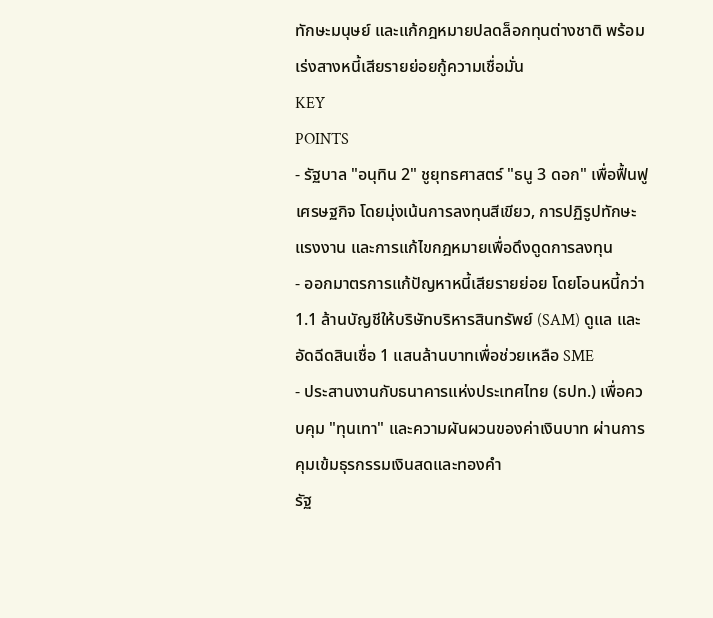ทักษะมนุษย์ และแก้กฎหมายปลดล็อกทุนต่างชาติ พร้อมเร่งสางหนี้เสียรายย่อยกู้ความเชื่อมั่น
KEY
POINTS
- รัฐบาล "อนุทิน 2" ชูยุทธศาสตร์ "ธนู 3 ดอก" เพื่อฟื้นฟูเศรษฐกิจ โดยมุ่งเน้นการลงทุนสีเขียว, การปฏิรูปทักษะแรงงาน และการแก้ไขกฎหมายเพื่อดึงดูดการลงทุน
- ออกมาตรการแก้ปัญหาหนี้เสียรายย่อย โดยโอนหนี้กว่า 1.1 ล้านบัญชีให้บริษัทบริหารสินทรัพย์ (SAM) ดูแล และอัดฉีดสินเชื่อ 1 แสนล้านบาทเพื่อช่วยเหลือ SME
- ประสานงานกับธนาคารแห่งประเทศไทย (ธปท.) เพื่อควบคุม "ทุนเทา" และความผันผวนของค่าเงินบาท ผ่านการคุมเข้มธุรกรรมเงินสดและทองคำ
รัฐ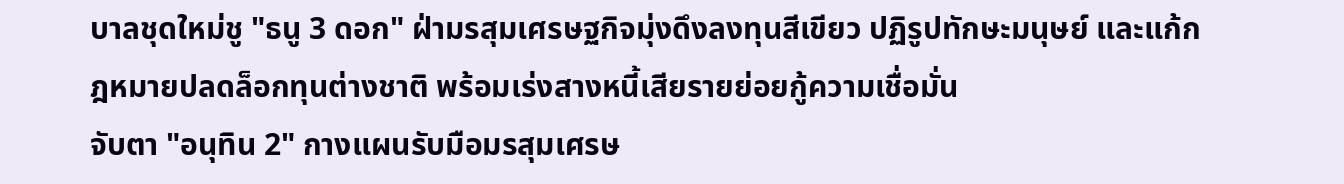บาลชุดใหม่ชู "ธนู 3 ดอก" ฝ่ามรสุมเศรษฐกิจมุ่งดึงลงทุนสีเขียว ปฏิรูปทักษะมนุษย์ และแก้กฎหมายปลดล็อกทุนต่างชาติ พร้อมเร่งสางหนี้เสียรายย่อยกู้ความเชื่อมั่น
จับตา "อนุทิน 2" กางแผนรับมือมรสุมเศรษ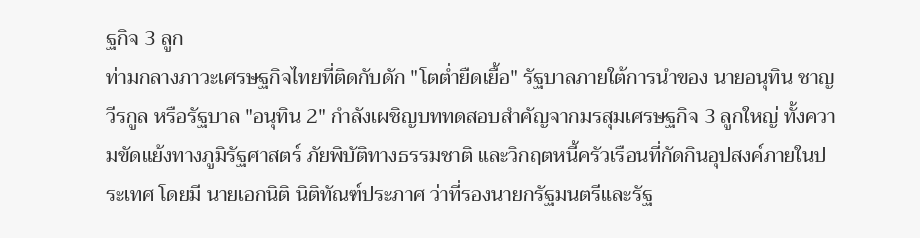ฐกิจ 3 ลูก
ท่ามกลางภาวะเศรษฐกิจไทยที่ติดกับดัก "โตต่ำยืดเยื้อ" รัฐบาลภายใต้การนำของ นายอนุทิน ชาญวีรกูล หรือรัฐบาล "อนุทิน 2" กำลังเผชิญบททดสอบสำคัญจากมรสุมเศรษฐกิจ 3 ลูกใหญ่ ทั้งความขัดแย้งทางภูมิรัฐศาสตร์ ภัยพิบัติทางธรรมชาติ และวิกฤตหนี้ครัวเรือนที่กัดกินอุปสงค์ภายในประเทศ โดยมี นายเอกนิติ นิติทัณฑ์ประภาศ ว่าที่รองนายกรัฐมนตรีและรัฐ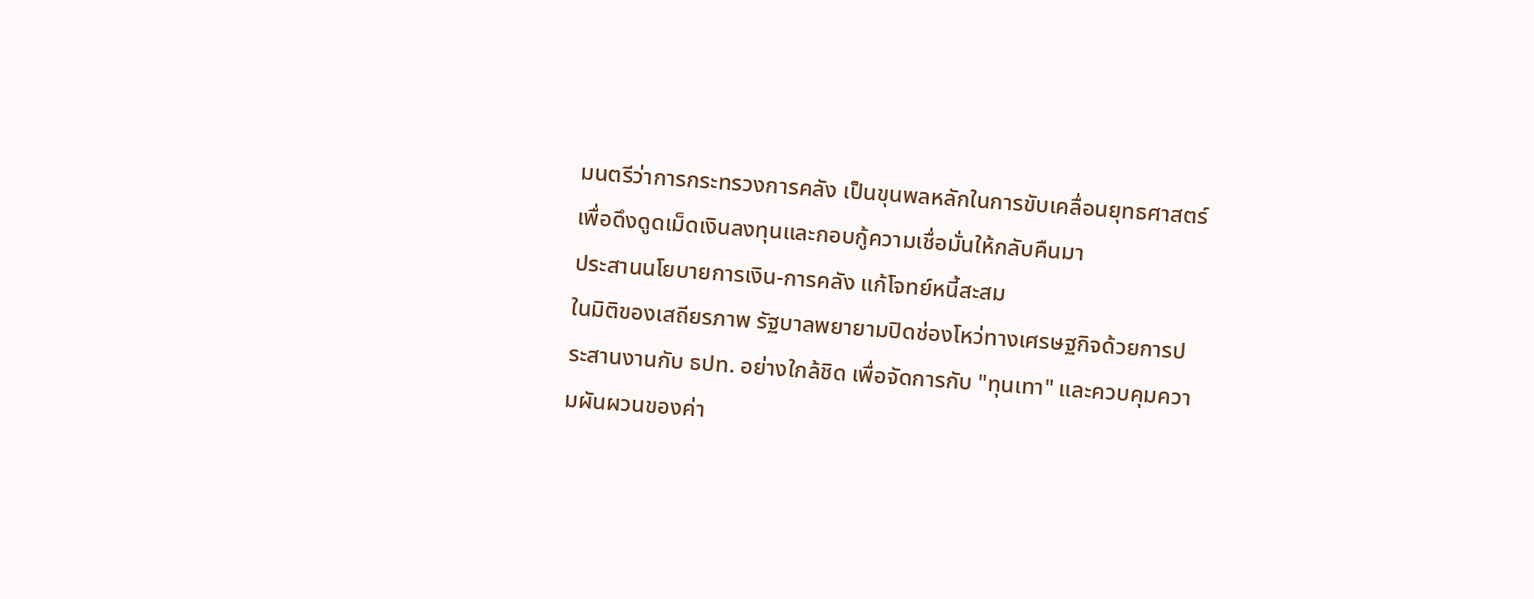มนตรีว่าการกระทรวงการคลัง เป็นขุนพลหลักในการขับเคลื่อนยุทธศาสตร์เพื่อดึงดูดเม็ดเงินลงทุนและกอบกู้ความเชื่อมั่นให้กลับคืนมา
ประสานนโยบายการเงิน-การคลัง แก้โจทย์หนี้สะสม
ในมิติของเสถียรภาพ รัฐบาลพยายามปิดช่องโหว่ทางเศรษฐกิจด้วยการประสานงานกับ ธปท. อย่างใกล้ชิด เพื่อจัดการกับ "ทุนเทา" และควบคุมความผันผวนของค่า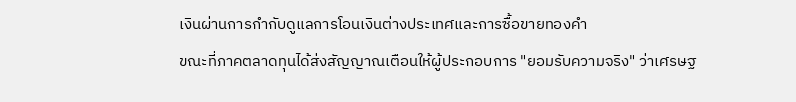เงินผ่านการกำกับดูแลการโอนเงินต่างประเทศและการซื้อขายทองคำ
ขณะที่ภาคตลาดทุนได้ส่งสัญญาณเตือนให้ผู้ประกอบการ "ยอมรับความจริง" ว่าเศรษฐ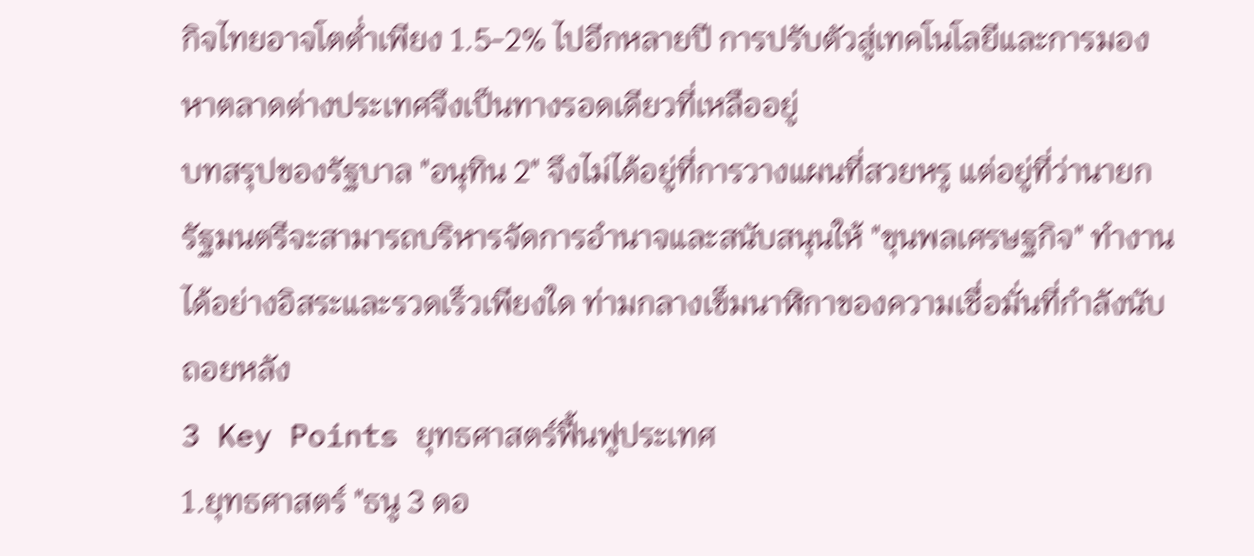กิจไทยอาจโตต่ำเพียง 1.5-2% ไปอีกหลายปี การปรับตัวสู่เทคโนโลยีและการมองหาตลาดต่างประเทศจึงเป็นทางรอดเดียวที่เหลืออยู่
บทสรุปของรัฐบาล "อนุทิน 2" จึงไม่ได้อยู่ที่การวางแผนที่สวยหรู แต่อยู่ที่ว่านายกรัฐมนตรีจะสามารถบริหารจัดการอำนาจและสนับสนุนให้ "ขุนพลเศรษฐกิจ" ทำงานได้อย่างอิสระและรวดเร็วเพียงใด ท่ามกลางเข็มนาฬิกาของความเชื่อมั่นที่กำลังนับถอยหลัง
3 Key Points ยุทธศาสตร์ฟื้นฟูประเทศ
1.ยุทธศาสตร์ "ธนู 3 ดอ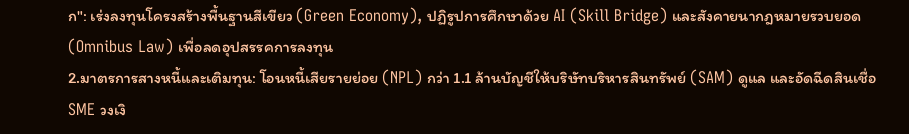ก": เร่งลงทุนโครงสร้างพื้นฐานสีเขียว (Green Economy), ปฏิรูปการศึกษาด้วย AI (Skill Bridge) และสังคายนากฎหมายรวบยอด (Omnibus Law) เพื่อลดอุปสรรคการลงทุน
2.มาตรการสางหนี้และเติมทุน: โอนหนี้เสียรายย่อย (NPL) กว่า 1.1 ล้านบัญชีให้บริษัทบริหารสินทรัพย์ (SAM) ดูแล และอัดฉีดสินเชื่อ SME วงเงิ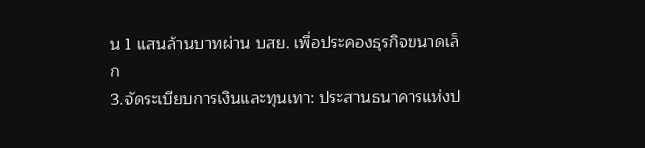น 1 แสนล้านบาทผ่าน บสย. เพื่อประคองธุรกิจขนาดเล็ก
3.จัดระเบียบการเงินและทุนเทา: ประสานธนาคารแห่งป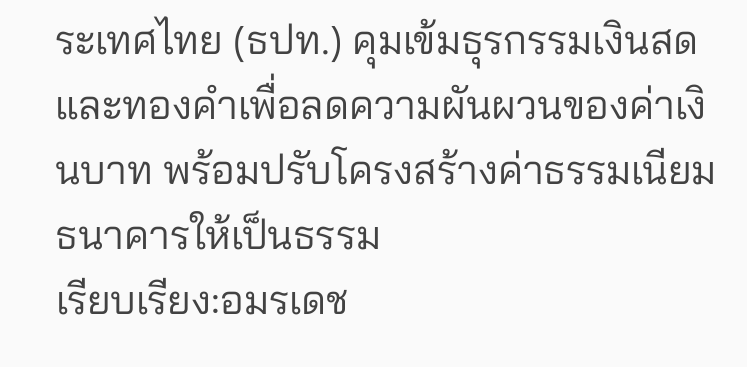ระเทศไทย (ธปท.) คุมเข้มธุรกรรมเงินสดและทองคำเพื่อลดความผันผวนของค่าเงินบาท พร้อมปรับโครงสร้างค่าธรรมเนียมธนาคารให้เป็นธรรม
เรียบเรียง:อมรเดช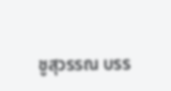ชูสุวรรณ บรร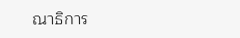ณาธิการ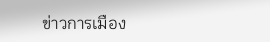ข่าวการเมือง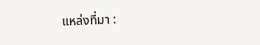แหล่งที่มา :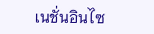เนชั่นอินไซ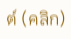ต์ (คลิก)